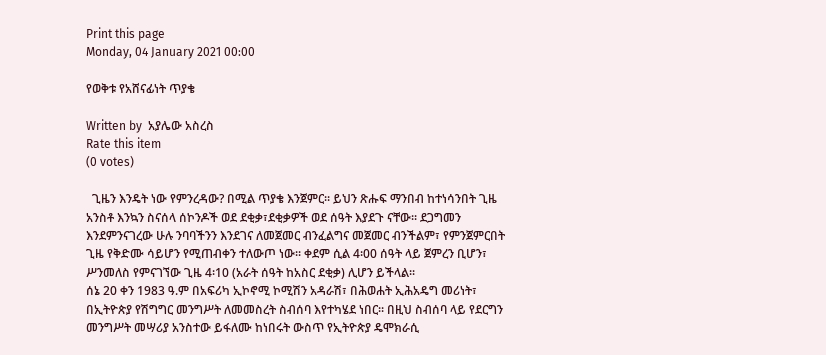Print this page
Monday, 04 January 2021 00:00

የወቅቱ የአሸናፊነት ጥያቄ

Written by  አያሌው አስረስ
Rate this item
(0 votes)

  ጊዜን እንዴት ነው የምንረዳው? በሚል ጥያቄ እንጀምር፡፡ ይህን ጽሑፍ ማንበብ ከተነሳንበት ጊዜ አንስቶ እንኳን ስናሰላ ሰኮንዶች ወደ ደቂቃ፣ደቂቃዎች ወደ ሰዓት እያደጉ ናቸው፡፡ ደጋግመን እንደምንናገረው ሁሉ ንባባችንን እንደገና ለመጀመር ብንፈልግና መጀመር ብንችልም፣ የምንጀምርበት ጊዜ የቅድሙ ሳይሆን የሚጠብቀን ተለውጦ ነው፡፡ ቀደም ሲል 4፡00 ሰዓት ላይ ጀምረን ቢሆን፣ ሥንመለስ የምናገኘው ጊዜ 4፡10 (አራት ሰዓት ከአስር ደቂቃ) ሊሆን ይችላል፡፡
ሰኔ 20 ቀን 1983 ዓ.ም በአፍሪካ ኢኮኖሚ ኮሚሽን አዳራሽ፣ በሕወሐት ኢሕአዴግ መሪነት፣ በኢትዮጵያ የሽግግር መንግሥት ለመመስረት ስብሰባ እየተካሄደ ነበር። በዚህ ስብሰባ ላይ የደርግን መንግሥት መሣሪያ አንስተው ይፋለሙ ከነበሩት ውስጥ የኢትዮጵያ ዴሞክራሲ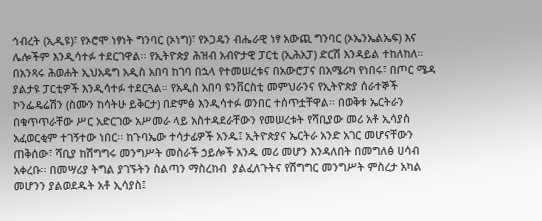ኅብረት (ኢዲዩ)፣ የኦሮሞ ነፃነት ግንባር (ኦነግ)፣ የኦጋዴን ብሔራዊ ነፃ አውጪ ግንባር (ኦኤንኤልኤፍ) እና ሌሎችም እንዲሳተፉ ተደርገዋል፡፡ የኢትዮጵያ ሕዝብ አብዮታዊ ፓርቲ (ኢሕአፓ) ድርሽ እንዳይል ተከለከለ። በአንጻሩ ሕወሐት ኢህአዴግ አዲስ አበባ ከገባ በኋላ የተመሠረቱና በአውሮፓና በአሜሪካ የነበሩ፣ በጦር ሜዳ ያልታዩ ፓርቲዎች እንዲሳተፉ ተደርጓል። የአዲስ አበባ ዩንቨርስቲ መምህራንና የኢትዮጵያ ሰራተኞች ኮንፌዴሬሽን (ስሙን ከሳትሁ ይቅርታ) በድምፅ እንዲሳተፉ ወንበር ተሰጥቷቸዋል፡፡ በወቅቱ ኤርትራን በቁጥጥራቸው ሥር አድርገው አሥመራ ላይ አስተዳደራቸውን የመሠረቱት የሻቢያው መሪ አቶ ኢሳያስ አፈወርቂም ተገኝተው ነበር፡፡ ከጉባኤው ተሳታፊዎች አንዱ፤ ኢትዮጵያና ኤርትራ አንድ አገር መሆናቸውን ጠቅሰው፣ ሻቢያ ከሽግግሩ መንግሥት መስራች ኃይሎች አንዱ መሪ መሆን እንዳለበት በመግለፅ ሀሳብ አቀረቡ፡፡ በመሣሪያ ትግል ያገኙትን ስልጣን ማስረከብ  ያልፈለጉትና የሽግግር መንግሥት ምስረታ አካል መሆንን ያልወደዱት አቶ ኢሳያስ፤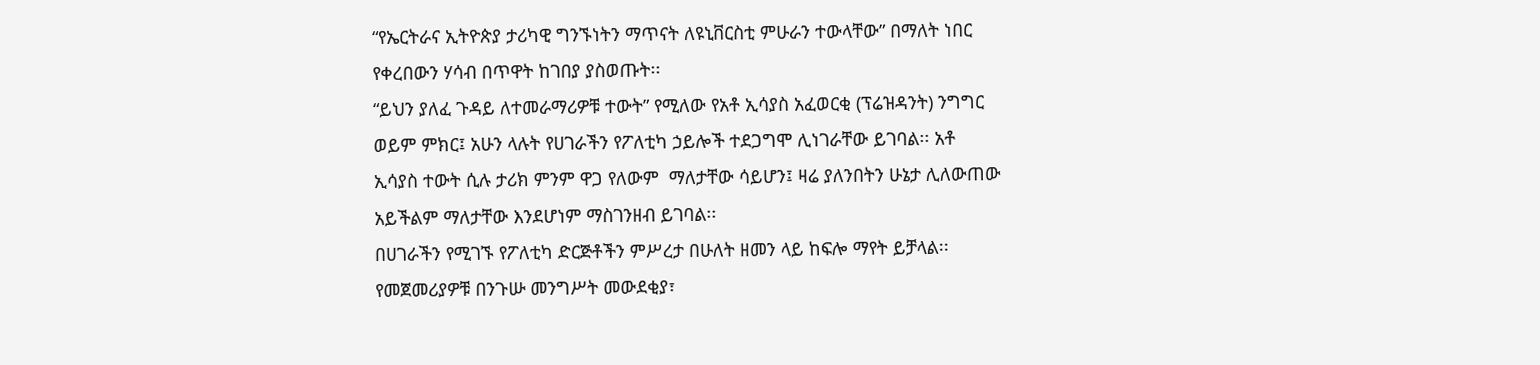“የኤርትራና ኢትዮጵያ ታሪካዊ ግንኙነትን ማጥናት ለዩኒቨርስቲ ምሁራን ተውላቸው” በማለት ነበር የቀረበውን ሃሳብ በጥዋት ከገበያ ያስወጡት፡፡
“ይህን ያለፈ ጉዳይ ለተመራማሪዎቹ ተውት” የሚለው የአቶ ኢሳያስ አፈወርቂ (ፕሬዝዳንት) ንግግር ወይም ምክር፤ አሁን ላሉት የሀገራችን የፖለቲካ ኃይሎች ተደጋግሞ ሊነገራቸው ይገባል፡፡ አቶ ኢሳያስ ተውት ሲሉ ታሪክ ምንም ዋጋ የለውም  ማለታቸው ሳይሆን፤ ዛሬ ያለንበትን ሁኔታ ሊለውጠው አይችልም ማለታቸው እንደሆነም ማስገንዘብ ይገባል፡፡
በሀገራችን የሚገኙ የፖለቲካ ድርጅቶችን ምሥረታ በሁለት ዘመን ላይ ከፍሎ ማየት ይቻላል፡፡ የመጀመሪያዎቹ በንጉሡ መንግሥት መውደቂያ፣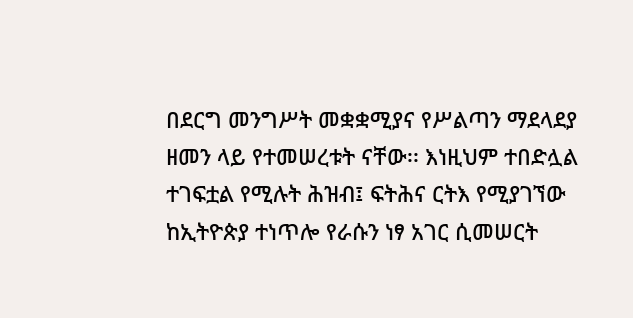በደርግ መንግሥት መቋቋሚያና የሥልጣን ማደላደያ  ዘመን ላይ የተመሠረቱት ናቸው፡፡ እነዚህም ተበድሏል ተገፍቷል የሚሉት ሕዝብ፤ ፍትሕና ርትእ የሚያገኘው ከኢትዮጵያ ተነጥሎ የራሱን ነፃ አገር ሲመሠርት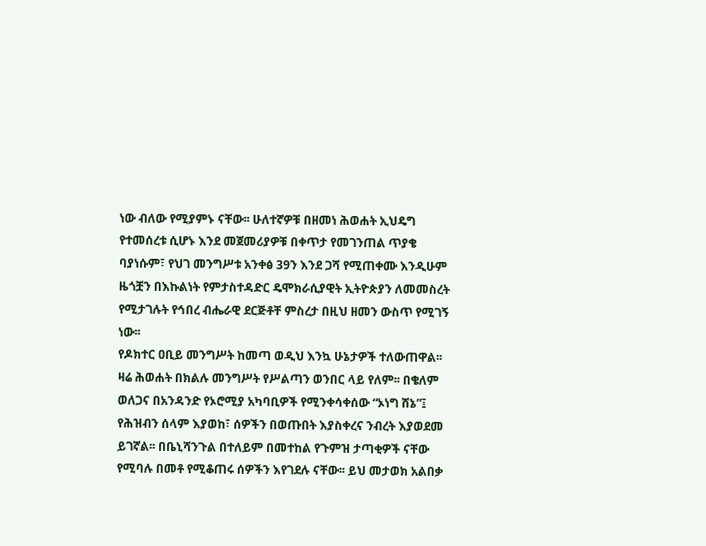ነው ብለው የሚያምኑ ናቸው፡፡ ሁለተኛዎቹ በዘመነ ሕወሐት ኢህዴግ የተመሰረቱ ሲሆኑ እንደ መጀመሪያዎቹ በቀጥታ የመገንጠል ጥያቄ ባያነሱም፣ የህገ መንግሥቱ አንቀፅ 39ን እንደ ጋሻ የሚጠቀሙ እንዲሁም ዜጎቿን በእኩልነት የምታስተዳድር ዴሞክራሲያዊት ኢትዮጵያን ለመመስረት የሚታገሉት የኅበረ ብሔራዊ ደርጅቶቸ ምስረታ በዚህ ዘመን ውስጥ የሚገኝ ነው፡፡
የዶክተር ዐቢይ መንግሥት ከመጣ ወዲህ እንኳ ሁኔታዎች ተለውጠዋል፡፡ ዛሬ ሕወሐት በክልሉ መንግሥት የሥልጣን ወንበር ላይ የለም፡፡ በቄለም ወለጋና በአንዳንድ የኦሮሚያ አካባቢዎች የሚንቀሳቀሰው “ኦነግ ሸኔ”፤ የሕዝብን ሰላም እያወከ፣ ሰዎችን በወጡበት እያስቀረና ንብረት እያወደመ ይገኛል፡፡ በቤኒሻንጉል በተለይም በመተከል የጉምዝ ታጣቂዎች ናቸው የሚባሉ በመቶ የሚቆጠሩ ሰዎችን እየገደሉ ናቸው፡፡ ይህ መታወክ አልበቃ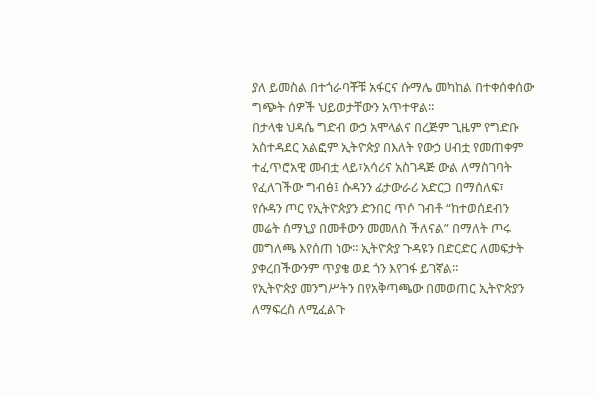ያለ ይመስል በተጎራባቾቹ አፋርና ሱማሌ መካከል በተቀሰቀሰው ግጭት ሰዎች ህይወታቸውን አጥተዋል፡፡
በታላቁ ህዳሴ ግድብ ውኃ አሞላልና በረጅም ጊዜም የግድቡ አስተዳደር አልፎም ኢትዮጵያ በእለት የውኃ ሀብቷ የመጠቀም ተፈጥሮአዊ መብቷ ላይ፣አሳሪና አስገዳጅ ውል ለማስገባት የፈለገችው ግብፅ፤ ሱዳንን ፊታውራሪ አድርጋ በማሰለፍ፣ የሱዳን ጦር የኢትዮጵያን ድንበር ጥሶ ገብቶ “ከተወሰደብን መሬት ሰማኒያ በመቶውን መመለስ ችለናል” በማለት ጦሩ መግለጫ እየሰጠ ነው፡፡ ኢትዮጵያ ጉዳዩን በድርድር ለመፍታት ያቀረበችውንም ጥያቄ ወደ ጎን እየገፋ ይገኛል፡፡
የኢትዮጵያ መንግሥትን በየአቅጣጫው በመወጠር ኢትዮጵያን ለማፍረስ ለሚፈልጉ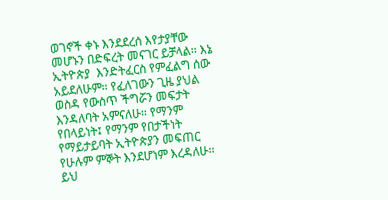ወገኖች ቀኑ እንደደረሰ እየታያቸው መሆኑን በድፍረት መናገር ይቻላል፡፡ እኔ ኢትዮጵያ  እንድትፈርስ የምፈልግ ሰው አይደለሁም። የፈለገውን ጊዜ ያህል ወስዳ የውስጥ ችግሯን መፍታት እንዳለባት አምናለሁ። የማንም የበላይነት፤ የማንም የበታችነት የማይታይባት ኢትዮጵያን መፍጠር የሁሉም ምኞት እንደሆነም እረዳለሁ፡፡
ይህ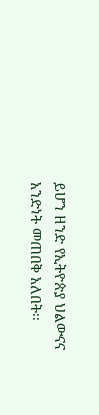ይሆን ዘንድ የኢትዮጵያ ህልውናና አንድነት መጠበቅ አለበት፡፡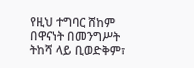የዚህ ተግባር ሸከም በዋናነት በመንግሥት ትከሻ ላይ ቢወድቅም፣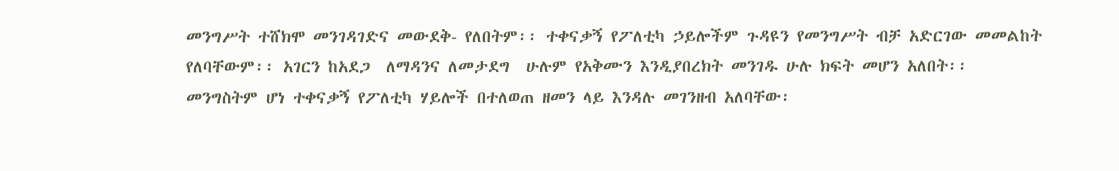መንግሥት ተሸክሞ መንገዳገድና መውደቅ- የለበትም፡፡ ተቀናቃኝ የፖለቲካ ኃይሎችም ጉዳዩን የመንግሥት ብቻ አድርገው መመልከት የለባቸውም፡፡ አገርን ከአደጋ  ለማዳንና ለመታደግ  ሁሉም የአቅሙን እንዲያበረክት መንገዱ ሁሉ ክፍት መሆን አለበት፡፡
መንግስትም ሆነ ተቀናቃኝ የፖለቲካ ሃይሎች በተለወጠ ዘመን ላይ እንዳሉ መገንዘብ አለባቸው፡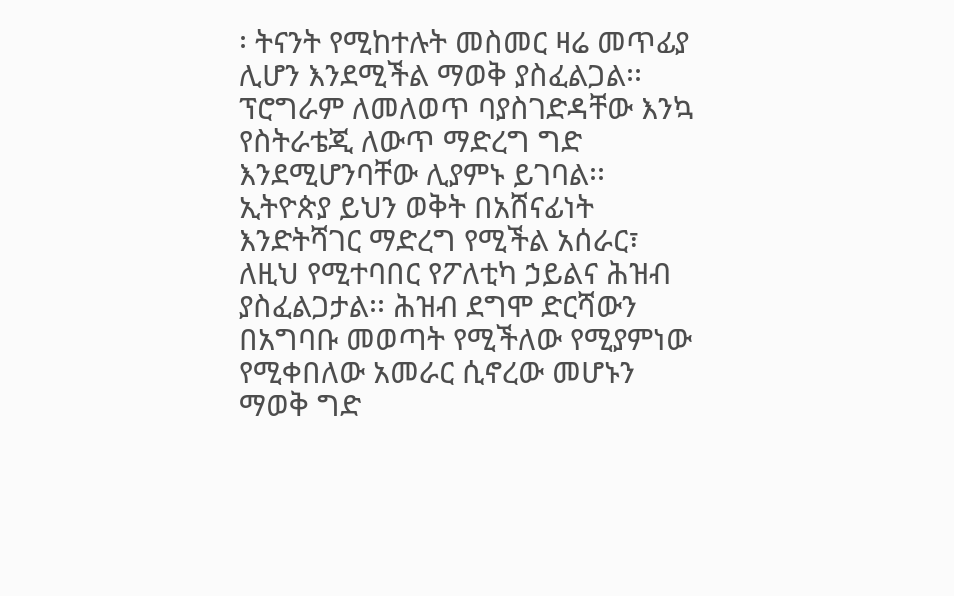፡ ትናንት የሚከተሉት መስመር ዛሬ መጥፊያ ሊሆን እንደሚችል ማወቅ ያስፈልጋል፡፡ ፕሮግራም ለመለወጥ ባያስገድዳቸው እንኳ የስትራቴጂ ለውጥ ማድረግ ግድ እንደሚሆንባቸው ሊያምኑ ይገባል፡፡
ኢትዮጵያ ይህን ወቅት በአሸናፊነት እንድትሻገር ማድረግ የሚችል አሰራር፣ ለዚህ የሚተባበር የፖለቲካ ኃይልና ሕዝብ ያስፈልጋታል፡፡ ሕዝብ ደግሞ ድርሻውን በአግባቡ መወጣት የሚችለው የሚያምነው የሚቀበለው አመራር ሲኖረው መሆኑን ማወቅ ግድ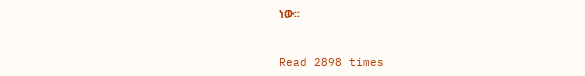ነው፡፡



Read 2898 times